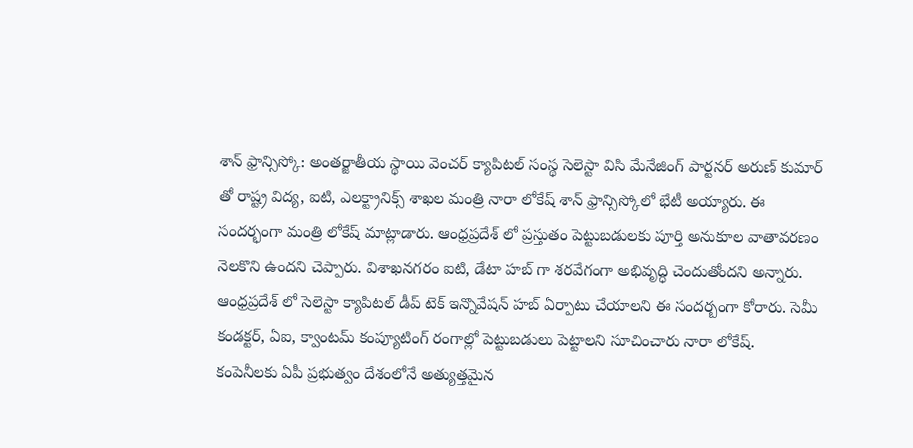శాన్ ఫ్రాన్సిస్కో: అంతర్జాతీయ స్థాయి వెంచర్ క్యాపిటల్ సంస్థ సెలెస్టా విసి మేనేజింగ్ పార్టనర్ అరుణ్ కుమార్ తో రాష్ట్ర విద్య, ఐటి, ఎలక్ట్రానిక్స్ శాఖల మంత్రి నారా లోకేష్ శాన్ ఫ్రాన్సిస్కోలో భేటీ అయ్యారు. ఈ సందర్భంగా మంత్రి లోకేష్ మాట్లాడారు. ఆంధ్రప్రదేశ్ లో ప్రస్తుతం పెట్టుబడులకు పూర్తి అనుకూల వాతావరణం నెలకొని ఉందని చెప్పారు. విశాఖనగరం ఐటి, డేటా హబ్ గా శరవేగంగా అభివృద్ధి చెందుతోందని అన్నారు. ఆంధ్రప్రదేశ్ లో సెలెస్టా క్యాపిటల్ డీప్ టెక్ ఇన్నొవేషన్ హబ్ ఏర్పాటు చేయాలని ఈ సందర్బంగా కోరారు. సెమీ కండక్టర్, ఏఐ, క్వాంటమ్ కంప్యూటింగ్ రంగాల్లో పెట్టుబడులు పెట్టాలని సూచించారు నారా లోకేష్.
కంపెనీలకు ఏపీ ప్రభుత్వం దేశంలోనే అత్యుత్తమైన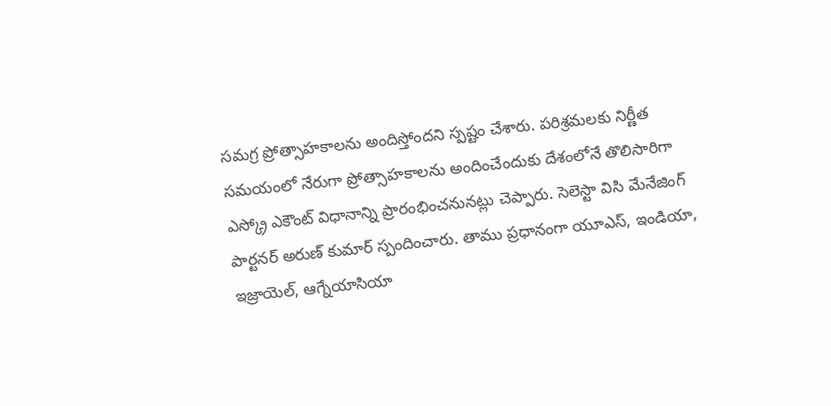సమగ్ర ప్రోత్సాహకాలను అందిస్తోందని స్పష్టం చేశారు. పరిశ్రమలకు నిర్ణీత సమయంలో నేరుగా ప్రోత్సాహకాలను అందించేందుకు దేశంలోనే తొలిసారిగా ఎస్క్రో ఎకౌంట్ విధానాన్ని ప్రారంభించనునట్లు చెప్పారు. సెలెస్టా విసి మేనేజింగ్ పార్టనర్ అరుణ్ కుమార్ స్పందించారు. తాము ప్రధానంగా యూఎస్, ఇండియా, ఇజ్రాయెల్, ఆగ్నేయాసియా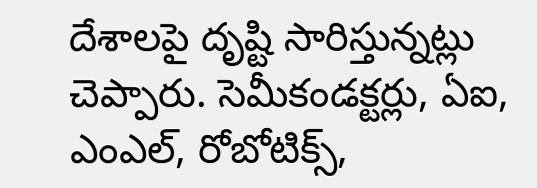దేశాలపై దృష్టి సారిస్తున్నట్లు చెప్పారు. సెమీకండక్టర్లు, ఏఐ, ఎంఎల్, రోబోటిక్స్,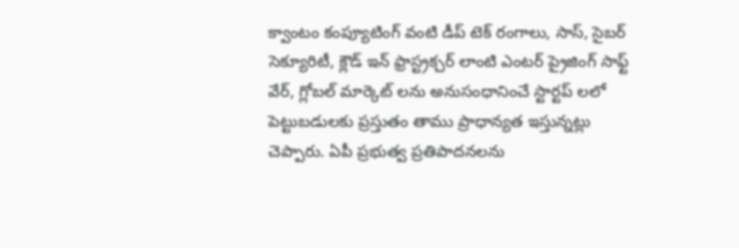క్వాంటం కంప్యూటింగ్ వంటి డీప్ టెక్ రంగాలు, సాస్, సైబర్ సెక్యూరిటీ, క్లౌడ్ ఇన్ ఫ్రాస్ట్రక్చర్ లాంటి ఎంటర్ ప్రైజింగ్ సాఫ్ట్ వేర్, గ్లోబల్ మార్కెట్ లను అనుసంధానించే స్టార్టప్ లలో పెట్టుబడులకు ప్రస్తుతం తాము ప్రాధాన్యత ఇస్తున్నట్లు చెప్పారు. ఏపీ ప్రభుత్వ ప్రతిపాదనలను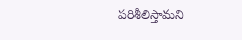పరిశీలిస్తామని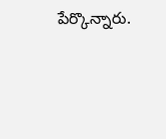పేర్కొన్నారు.